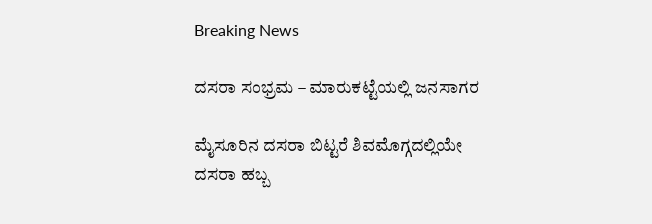Breaking News

ದಸರಾ ಸಂಭ್ರಮ – ಮಾರುಕಟ್ಟೆಯಲ್ಲಿ ಜನಸಾಗರ

ಮೈಸೂರಿನ ದಸರಾ ಬಿಟ್ಟರೆ ಶಿವಮೊಗ್ಗದಲ್ಲಿಯೇ ದಸರಾ ಹಬ್ಬ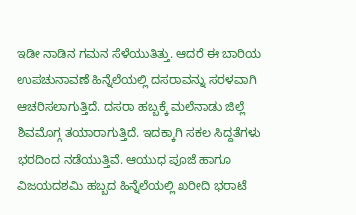ಇಡೀ ನಾಡಿನ ಗಮನ ಸೆಳೆಯುತಿತ್ತು. ಆದರೆ ಈ ಬಾರಿಯ ಉಪಚುನಾವಣೆ ಹಿನ್ನೆಲೆಯಲ್ಲಿ ದಸರಾವನ್ನು ಸರಳವಾಗಿ ಆಚರಿಸಲಾಗುತ್ತಿದೆ. ದಸರಾ ಹಬ್ಬಕ್ಕೆ ಮಲೆನಾಡು ಜಿಲ್ಲೆ ಶಿವಮೊಗ್ಗ ತಯಾರಾಗುತ್ತಿದೆ. ಇದಕ್ಕಾಗಿ ಸಕಲ ಸಿದ್ದತೆಗಳು ಭರದಿಂದ ನಡೆಯುತ್ತಿವೆ. ಆಯುಧ ಪೂಜೆ ಹಾಗೂ ವಿಜಯದಶಮಿ ಹಬ್ಬದ ಹಿನ್ನೆಲೆಯಲ್ಲಿ ಖರೀದಿ ಭರಾಟೆ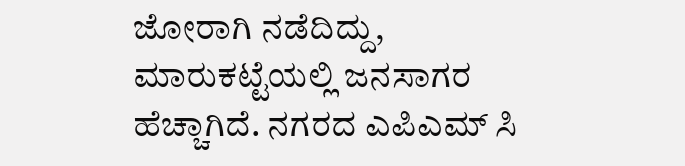ಜೋರಾಗಿ ನಡೆದಿದ್ದು, ಮಾರುಕಟ್ಟೆಯಲ್ಲಿ ಜನಸಾಗರ ಹೆಚ್ಚಾಗಿದೆ. ನಗರದ ಎಪಿಎಮ್ ಸಿ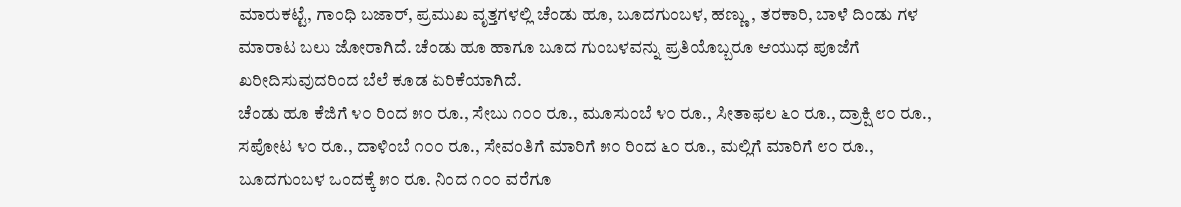ಮಾರುಕಟ್ಟೆ, ಗಾಂಧಿ ಬಜಾರ್, ಪ್ರಮುಖ ವೃತ್ತಗಳಲ್ಲಿ ಚೆಂಡು ಹೂ, ಬೂದಗುಂಬಳ, ಹಣ್ಣು , ತರಕಾರಿ, ಬಾಳೆ ದಿಂಡು ಗಳ ಮಾರಾಟ ಬಲು ಜೋರಾಗಿದೆ. ಚೆಂಡು ಹೂ ಹಾಗೂ ಬೂದ ಗುಂಬಳವನ್ನು ಪ್ರತಿಯೊಬ್ಬರೂ ಆಯುಧ ಪೂಜೆಗೆ ಖರೀದಿಸುವುದರಿಂದ ಬೆಲೆ ಕೂಡ ಏರಿಕೆಯಾಗಿದೆ.
ಚೆಂಡು ಹೂ ಕೆಜಿಗೆ ೪೦ ರಿಂದ ೫೦ ರೂ., ಸೇಬು ೧೦೦ ರೂ., ಮೂಸುಂಬೆ ೪೦ ರೂ., ಸೀತಾಫಲ ೬೦ ರೂ., ದ್ರಾಕ್ಷಿ ೮೦ ರೂ., ಸಪೋಟ ೪೦ ರೂ., ದಾಳಿಂಬೆ ೧೦೦ ರೂ., ಸೇವಂತಿಗೆ ಮಾರಿಗೆ ೫೦ ರಿಂದ ೬೦ ರೂ., ಮಲ್ಲಿಗೆ ಮಾರಿಗೆ ೮೦ ರೂ., ಬೂದಗುಂಬಳ ಒಂದಕ್ಕೆ ೫೦ ರೂ. ನಿಂದ ೧೦೦ ವರೆಗೂ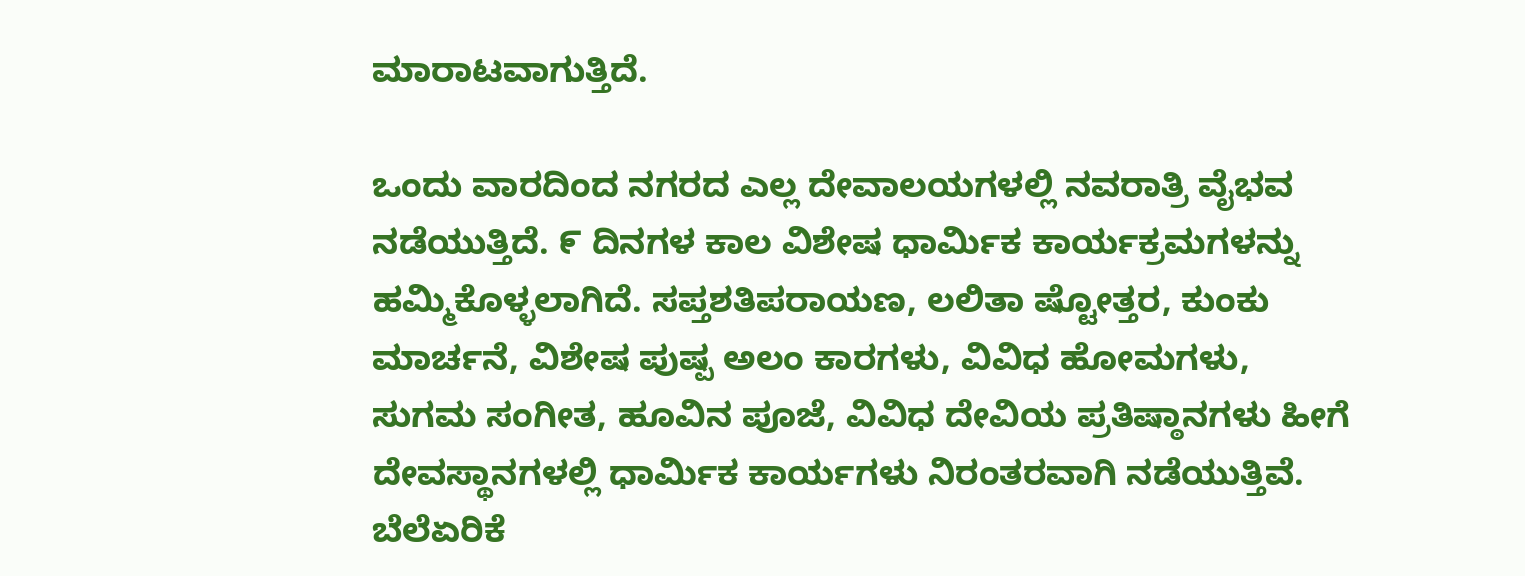ಮಾರಾಟವಾಗುತ್ತಿದೆ.

ಒಂದು ವಾರದಿಂದ ನಗರದ ಎಲ್ಲ ದೇವಾಲಯಗಳಲ್ಲಿ ನವರಾತ್ರಿ ವೈಭವ ನಡೆಯುತ್ತಿದೆ. ೯ ದಿನಗಳ ಕಾಲ ವಿಶೇಷ ಧಾರ್ಮಿಕ ಕಾರ್ಯಕ್ರಮಗಳನ್ನು ಹಮ್ಮಿಕೊಳ್ಳಲಾಗಿದೆ. ಸಪ್ತಶತಿಪರಾಯಣ, ಲಲಿತಾ ಷ್ಟೋತ್ತರ, ಕುಂಕು ಮಾರ್ಚನೆ, ವಿಶೇಷ ಪುಷ್ಪ ಅಲಂ ಕಾರಗಳು, ವಿವಿಧ ಹೋಮಗಳು, ಸುಗಮ ಸಂಗೀತ, ಹೂವಿನ ಪೂಜೆ, ವಿವಿಧ ದೇವಿಯ ಪ್ರತಿಷ್ಠಾನಗಳು ಹೀಗೆ ದೇವಸ್ಥಾನಗಳಲ್ಲಿ ಧಾರ್ಮಿಕ ಕಾರ್ಯಗಳು ನಿರಂತರವಾಗಿ ನಡೆಯುತ್ತಿವೆ.
ಬೆಲೆಏರಿಕೆ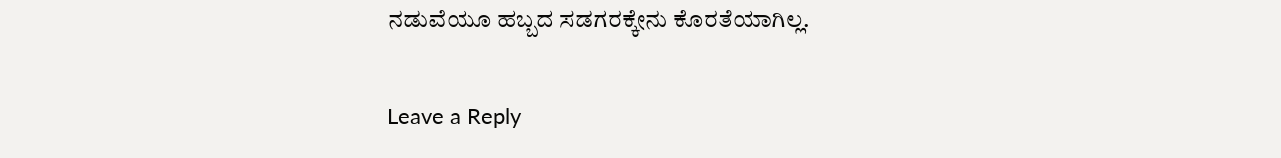ನಡುವೆಯೂ ಹಬ್ಬದ ಸಡಗರಕ್ಕೇನು ಕೊರತೆಯಾಗಿಲ್ಲ.

Leave a Reply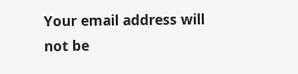Your email address will not be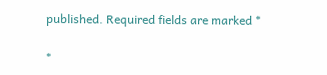published. Required fields are marked *

*